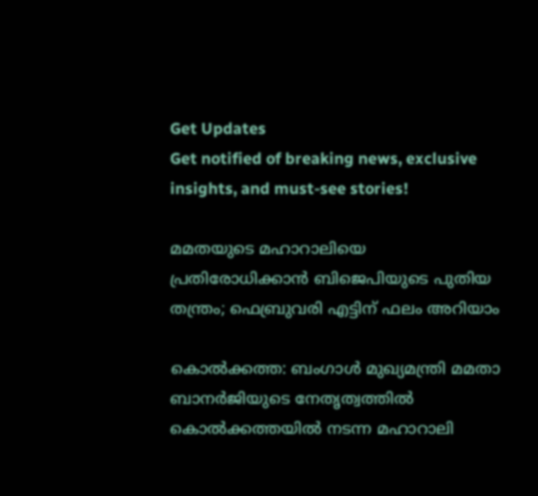Get Updates
Get notified of breaking news, exclusive insights, and must-see stories!

മമതയുടെ മഹാറാലിയെ പ്രതിരോധിക്കാൻ ബിജെപിയുടെ പുതിയ തന്ത്രം; ഫെബ്രുവരി എട്ടിന് ഫലം അറിയാം

കൊൽക്കത്ത: ബംഗാൾ മുഖ്യമന്ത്രി മമതാ ബാനർജിയുടെ നേതൃത്വത്തിൽ കൊൽക്കത്തയിൽ നടന്ന മഹാറാലി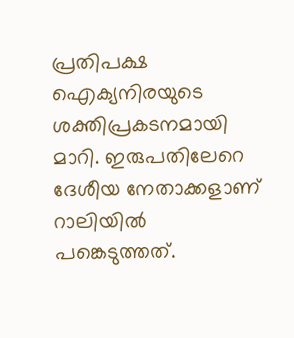പ്രതിപക്ഷ ഐക്യനിരയുടെ ശക്തിപ്രകടനമായി മാറി. ഇരുപതിലേറെ ദേശീയ നേതാക്കളാണ് റാലിയിൽ പങ്കെടുത്തത്.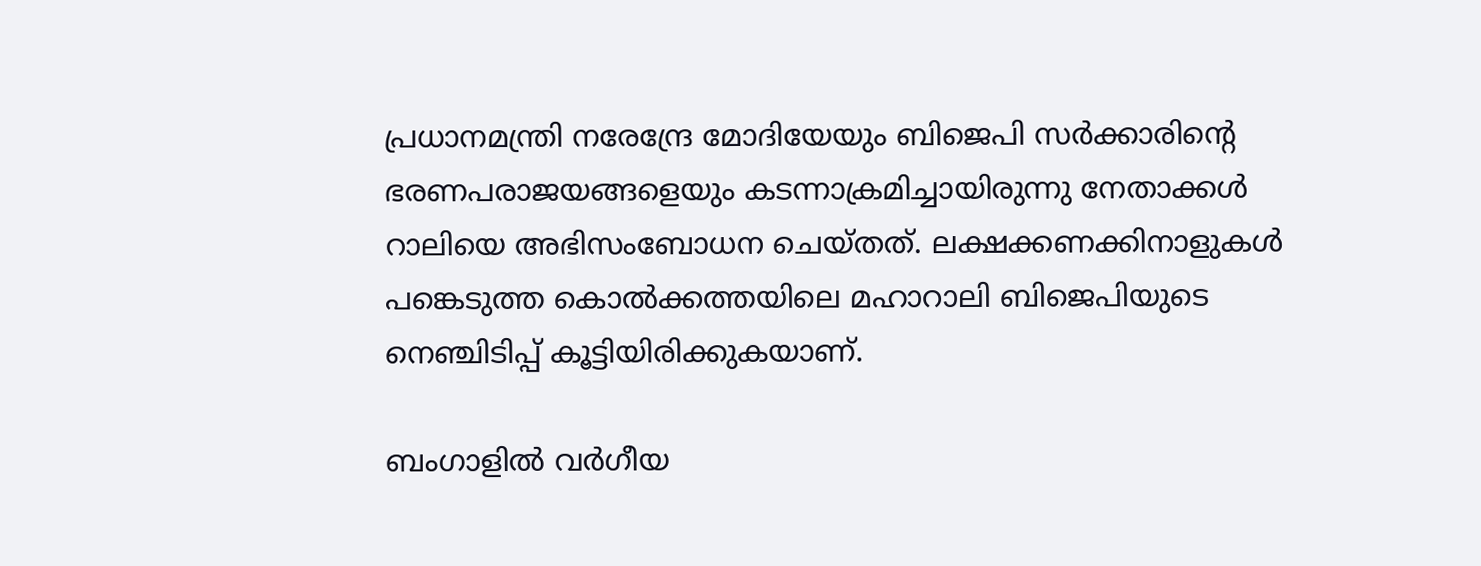പ്രധാനമന്ത്രി നരേന്ദ്രേ മോദിയേയും ബിജെപി സർക്കാരിന്റെ ഭരണപരാജയങ്ങളെയും കടന്നാക്രമിച്ചായിരുന്നു നേതാക്കൾ റാലിയെ അഭിസംബോധന ചെയ്തത്. ലക്ഷക്കണക്കിനാളുകൾ പങ്കെടുത്ത കൊൽക്കത്തയിലെ മഹാറാലി ബിജെപിയുടെ നെഞ്ചിടിപ്പ് കൂട്ടിയിരിക്കുകയാണ്.

ബംഗാളിൽ വർഗീയ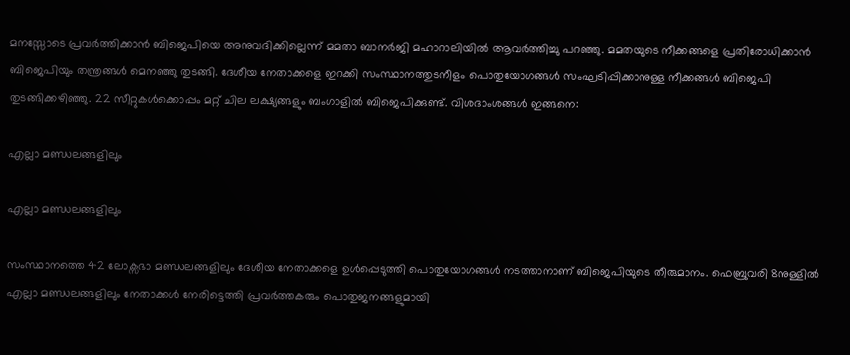മനസ്സോടെ പ്രവർത്തിക്കാൻ ബിജെപിയെ അനുവദിക്കില്ലെന്ന് മമതാ ബാനർജി മഹാറാലിയിൽ ആവർത്തിച്ചു പറഞ്ഞു. മമതയുടെ നീക്കങ്ങളെ പ്രതിരോധിക്കാൻ ബിജെപിയും തന്ത്രങ്ങൾ മെനഞ്ഞു തുടങ്ങി. ദേശീയ നേതാക്കളെ ഇറക്കി സംസ്ഥാനത്തുടനീളം പൊതുയോഗങ്ങൾ സംഘടിപ്പിക്കാനുള്ള നീക്കങ്ങൾ ബിജെപി തുടങ്ങിക്കഴിഞ്ഞു. 22 സീറ്റുകൾക്കൊപ്പം മറ്റ് ചില ലക്ഷ്യങ്ങളും ബംഗാളിൽ ബിജെപിക്കുണ്ട്. വിശദാംശങ്ങൾ ഇങ്ങനെ:

എല്ലാ മണ്ഡലങ്ങളിലും

എല്ലാ മണ്ഡലങ്ങളിലും

സംസ്ഥാനത്തെ 42 ലോക്സഭാ മണ്ഡലങ്ങളിലും ദേശീയ നേതാക്കളെ ഉൾപ്പെടുത്തി പൊതുയോഗങ്ങൾ നടത്താനാണ് ബിജെപിയുടെ തീരുമാനം. ഫെബ്രുവരി 8നുള്ളിൽ എല്ലാ മണ്ഡലങ്ങളിലും നേതാക്കൾ നേരിട്ടെത്തി പ്രവർത്തകരും പൊതുജനങ്ങളുമായി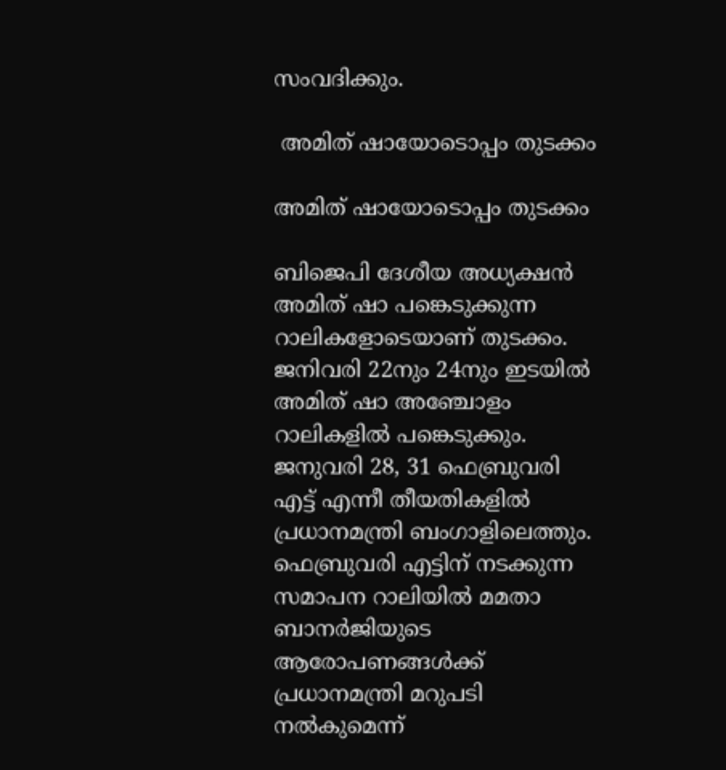സംവദിക്കും.

 അമിത് ഷായോടൊപ്പം തുടക്കം

അമിത് ഷായോടൊപ്പം തുടക്കം

ബിജെപി ദേശീയ അധ്യക്ഷൻ അമിത് ഷാ പങ്കെടുക്കുന്ന റാലികളോടെയാണ് തുടക്കം. ജനിവരി 22നും 24നും ഇടയിൽ അമിത് ഷാ അഞ്ചോളം റാലികളിൽ പങ്കെടുക്കും. ജനുവരി 28, 31 ഫെബ്രുവരി എട്ട് എന്നീ തീയതികളിൽ പ്രധാനമന്ത്രി ബംഗാളിലെത്തും. ഫെബ്രുവരി എട്ടിന് നടക്കുന്ന സമാപന റാലിയിൽ മമതാ ബാനർജിയുടെ ആരോപണങ്ങൾക്ക് പ്രധാനമന്ത്രി മറുപടി നൽകുമെന്ന്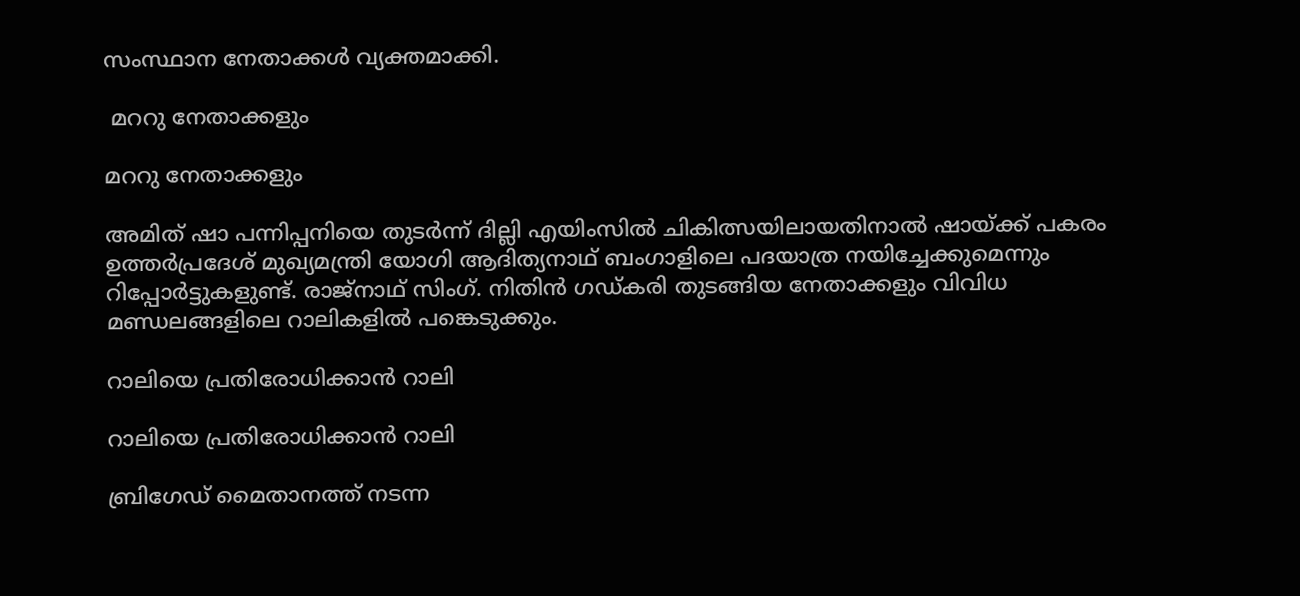സംസ്ഥാന നേതാക്കൾ‌ വ്യക്തമാക്കി.

 മററു നേതാക്കളും

മററു നേതാക്കളും

അമിത് ഷാ പന്നിപ്പനിയെ തുടർന്ന് ദില്ലി എയിംസിൽ ചികിത്സയിലായതിനാൽ ഷായ്ക്ക് പകരം ഉത്തർപ്രദേശ് മുഖ്യമന്ത്രി യോഗി ആദിത്യനാഥ് ബംഗാളിലെ പദയാത്ര നയിച്ചേക്കുമെന്നും റിപ്പോർട്ടുകളുണ്ട്. രാജ്നാഥ് സിംഗ്. നിതിൻ ഗഡ്കരി തുടങ്ങിയ നേതാക്കളും വിവിധ മണ്ഡലങ്ങളിലെ റാലികളിൽ പങ്കെടുക്കും.

റാലിയെ പ്രതിരോധിക്കാൻ റാലി

റാലിയെ പ്രതിരോധിക്കാൻ റാലി

ബ്രിഗേഡ് മൈതാനത്ത് നടന്ന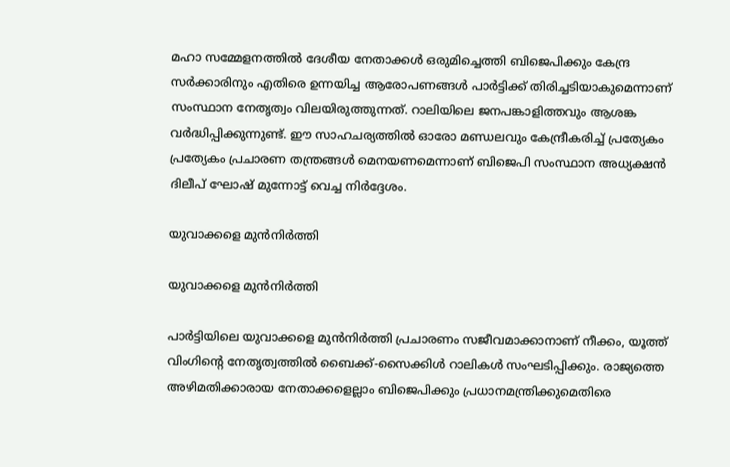മഹാ സമ്മേളനത്തിൽ ദേശീയ നേതാക്കൾ ഒരുമിച്ചെത്തി ബിജെപിക്കും കേന്ദ്ര സർക്കാരിനും എതിരെ ഉന്നയിച്ച ആരോപണങ്ങൾ പാർട്ടിക്ക് തിരിച്ചടിയാകുമെന്നാണ് സംസ്ഥാന നേതൃത്വം വിലയിരുത്തുന്നത്. റാലിയിലെ ജനപങ്കാളിത്തവും ആശങ്ക വർദ്ധിപ്പിക്കുന്നുണ്ട്. ഈ സാഹചര്യത്തിൽ ഓരോ മണ്ഡലവും കേന്ദ്രീകരിച്ച് പ്രത്യേകം പ്രത്യേകം പ്രചാരണ തന്ത്രങ്ങൾ മെനയണമെന്നാണ് ബിജെപി സംസ്ഥാന അധ്യക്ഷൻ ദിലീപ് ഘോഷ് മുന്നോട്ട് വെച്ച നിർദ്ദേശം.

യുവാക്കളെ മുൻനിർത്തി

യുവാക്കളെ മുൻനിർത്തി

പാർട്ടിയിലെ യുവാക്കളെ മുൻനിർത്തി പ്രചാരണം സജീവമാക്കാനാണ് നീക്കം, യൂത്ത് വിംഗിന്റെ നേതൃത്വത്തിൽ ബൈക്ക്-സൈക്കിൾ റാലികൾ സംഘടിപ്പിക്കും. രാജ്യത്തെ അഴിമതിക്കാരായ നേതാക്കളെല്ലാം ബിജെപിക്കും പ്രധാനമന്ത്രിക്കുമെതിരെ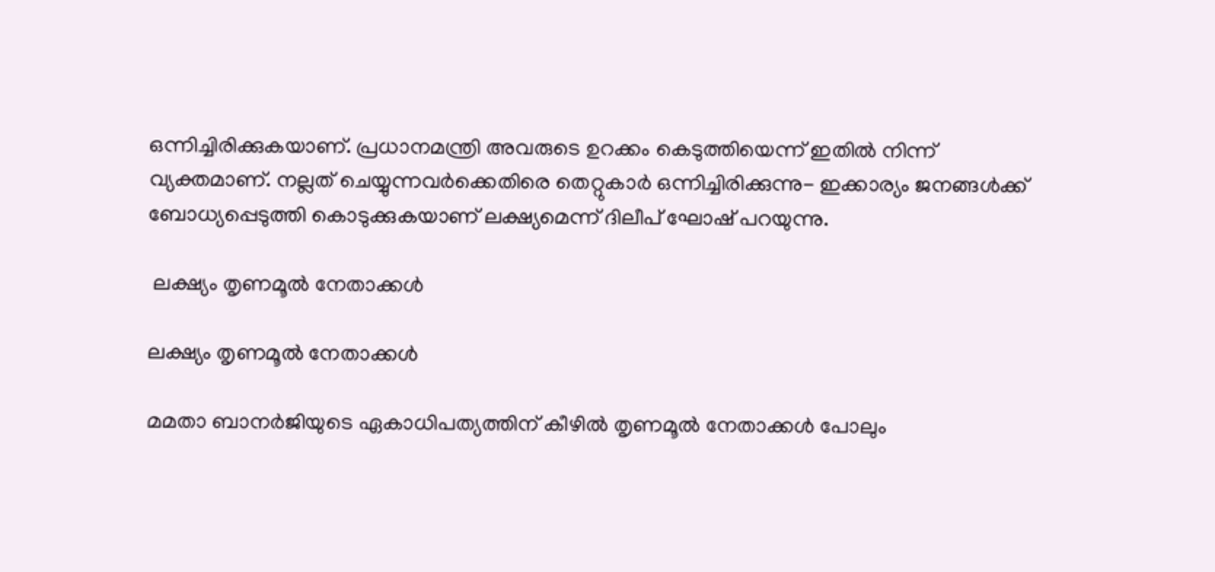ഒന്നിച്ചിരിക്കുകയാണ്. പ്രധാനമന്ത്രി അവരുടെ ഉറക്കം കെടുത്തിയെന്ന് ഇതിൽ നിന്ന് വ്യക്തമാണ്. നല്ലത് ചെയ്യുന്നവർക്കെതിരെ തെറ്റുകാർ ഒന്നിച്ചിരിക്കുന്നു- ഇക്കാര്യം ജനങ്ങൾക്ക് ബോധ്യപ്പെടുത്തി കൊടുക്കുകയാണ് ലക്ഷ്യമെന്ന് ദിലീപ് ഘോഷ് പറയുന്നു.

 ലക്ഷ്യം തൃണമൂൽ നേതാക്കൾ

ലക്ഷ്യം തൃണമൂൽ നേതാക്കൾ

മമതാ ബാനർജിയുടെ ഏകാധിപത്യത്തിന് കീഴിൽ തൃണമൂൽ നേതാക്കൾ പോലും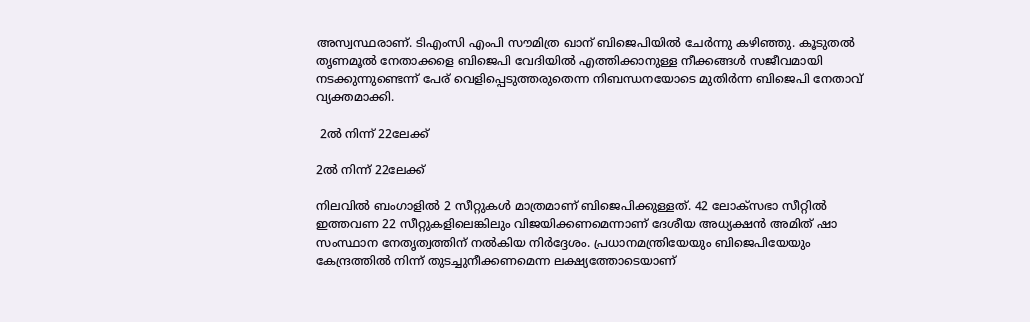അസ്വസ്ഥരാണ്. ടിഎംസി എംപി സൗമിത്ര ഖാന്‌ ബിജെപിയിൽ ചേർന്നു കഴിഞ്ഞു. കൂടുതൽ തൃണമൂൽ നേതാക്കളെ ബിജെപി വേദിയിൽ എത്തിക്കാനുള്ള നീക്കങ്ങൾ സജീവമായി നടക്കുന്നുണ്ടെന്ന് പേര് വെളിപ്പെടുത്തരുതെന്ന നിബന്ധനയോടെ മുതിർന്ന ബിജെപി നേതാവ് വ്യക്തമാക്കി.

 2ൽ നിന്ന് 22ലേക്ക്

2ൽ നിന്ന് 22ലേക്ക്

നിലവിൽ ബംഗാളിൽ 2 സീറ്റുകൾ മാത്രമാണ് ബിജെപിക്കുള്ളത്. 42 ലോക്സഭാ സീറ്റിൽ ഇത്തവണ 22 സീറ്റുകളിലെങ്കിലും വിജയിക്കണമെന്നാണ് ദേശീയ അധ്യക്ഷൻ അമിത് ഷാ സംസ്ഥാന നേതൃത്വത്തിന് നൽകിയ നിർദ്ദേശം. പ്രധാനമന്ത്രിയേയും ബിജെപിയേയും കേന്ദ്രത്തിൽ നിന്ന് തുടച്ചുനീക്കണമെന്ന ലക്ഷ്യത്തോടെയാണ്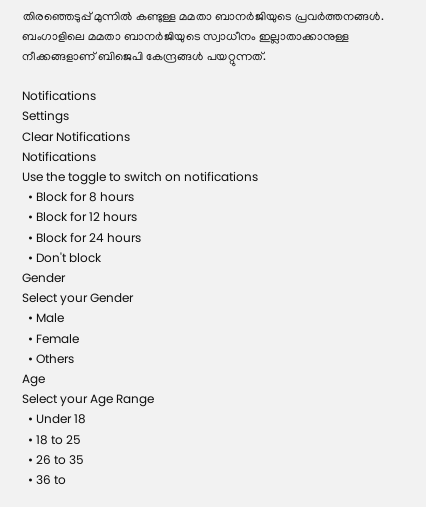തിരഞ്ഞെടുപ്പ് മുന്നിൽ കണ്ടുള്ള മമതാ ബാനർജിയുടെ പ്രവർത്തനങ്ങൾ. ബംഗാളിലെ മമതാ ബാനർജിയുടെ സ്വാധീനം ഇല്ലാതാക്കാനുള്ള നീക്കങ്ങളാണ് ബിജെപി കേന്ദ്രങ്ങൾ പയറ്റുന്നത്.

Notifications
Settings
Clear Notifications
Notifications
Use the toggle to switch on notifications
  • Block for 8 hours
  • Block for 12 hours
  • Block for 24 hours
  • Don't block
Gender
Select your Gender
  • Male
  • Female
  • Others
Age
Select your Age Range
  • Under 18
  • 18 to 25
  • 26 to 35
  • 36 to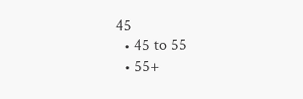45
  • 45 to 55
  • 55+